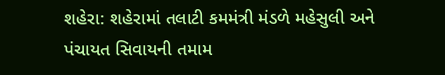શહેરા: શહેરામાં તલાટી કમમંત્રી મંડળે મહેસુલી અને પંચાયત સિવાયની તમામ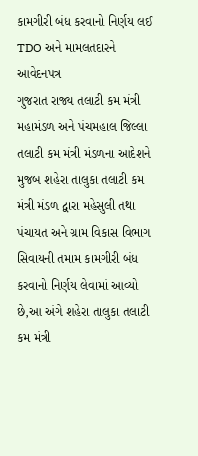કામગીરી બંધ કરવાનો નિર્ણય લઈ TDO અને મામલતદારને આવેદનપત્ર
ગુજરાત રાજ્ય તલાટી કમ મંત્રી મહામંડળ અને પંચમહાલ જિલ્લા તલાટી કમ મંત્રી મંડળના આદેશને મુજબ શહેરા તાલુકા તલાટી કમ મંત્રી મંડળ દ્વારા મહેસુલી તથા પંચાયત અને ગ્રામ વિકાસ વિભાગ સિવાયની તમામ કામગીરી બંધ કરવાનો નિર્ણય લેવામાં આવ્યો છે,આ અંગે શહેરા તાલુકા તલાટી કમ મંત્રી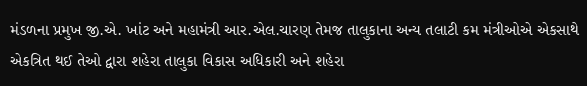મંડળના પ્રમુખ જી.એ. ખાંટ અને મહામંત્રી આર.એલ.ચારણ તેમજ તાલુકાના અન્ય તલાટી કમ મંત્રીઓએ એકસાથે એકત્રિત થઈ તેઓ દ્વારા શહેરા તાલુકા વિકાસ અધિકારી અને શહેરા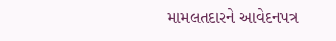મામલતદારને આવેદનપત્ર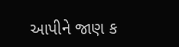આપીને જાણ ક